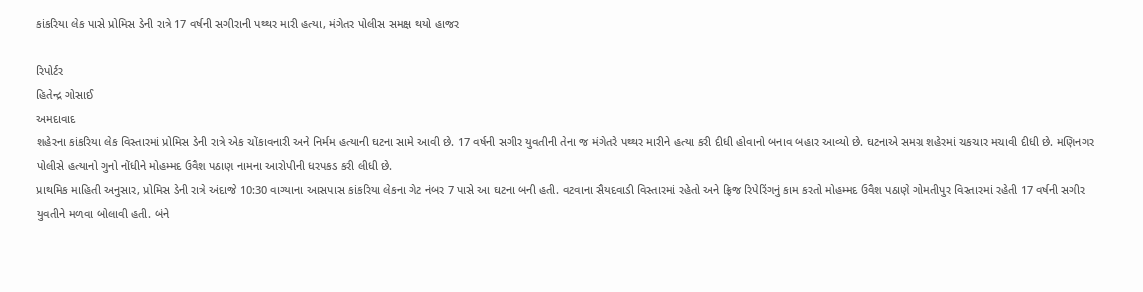કાંકરિયા લેક પાસે પ્રોમિસ ડેની રાત્રે 17 વર્ષની સગીરાની પથ્થર મારી હત્યા, મંગેતર પોલીસ સમક્ષ થયો હાજર

રિપોર્ટર
હિતેન્દ્ર ગોસાઈ
અમદાવાદ
શહેરના કાંકરિયા લેક વિસ્તારમાં પ્રોમિસ ડેની રાત્રે એક ચોંકાવનારી અને નિર્મમ હત્યાની ઘટના સામે આવી છે. 17 વર્ષની સગીર યુવતીની તેના જ મંગેતરે પથ્થર મારીને હત્યા કરી દીધી હોવાનો બનાવ બહાર આવ્યો છે. ઘટનાએ સમગ્ર શહેરમાં ચકચાર મચાવી દીધી છે. મણિનગર પોલીસે હત્યાનો ગુનો નોંધીને મોહમ્મદ ઉવૈશ પઠાણ નામના આરોપીની ધરપકડ કરી લીધી છે.
પ્રાથમિક માહિતી અનુસાર, પ્રોમિસ ડેની રાત્રે અંદાજે 10:30 વાગ્યાના આસપાસ કાંકરિયા લેકના ગેટ નંબર 7 પાસે આ ઘટના બની હતી. વટવાના સૈયદવાડી વિસ્તારમાં રહેતો અને ફ્રિજ રિપેરિંગનું કામ કરતો મોહમ્મદ ઉવૈશ પઠાણે ગોમતીપુર વિસ્તારમાં રહેતી 17 વર્ષની સગીર યુવતીને મળવા બોલાવી હતી. બંને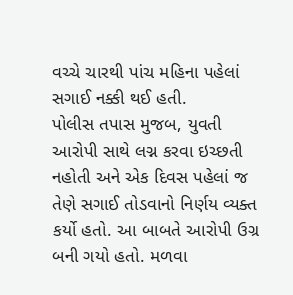વચ્ચે ચારથી પાંચ મહિના પહેલાં સગાઈ નક્કી થઈ હતી.
પોલીસ તપાસ મુજબ, યુવતી આરોપી સાથે લગ્ન કરવા ઇચ્છતી નહોતી અને એક દિવસ પહેલાં જ તેણે સગાઈ તોડવાનો નિર્ણય વ્યક્ત કર્યો હતો. આ બાબતે આરોપી ઉગ્ર બની ગયો હતો. મળવા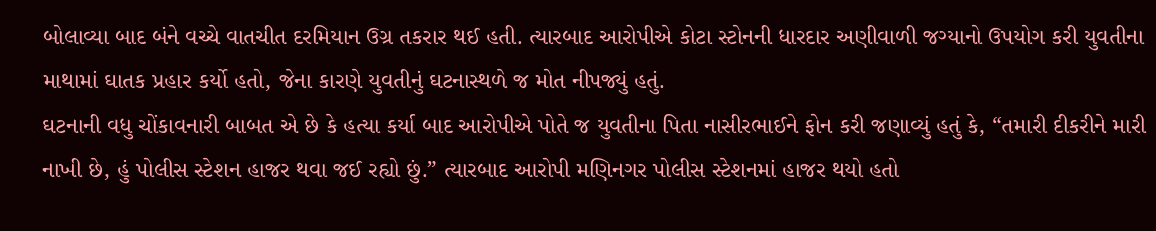બોલાવ્યા બાદ બંને વચ્ચે વાતચીત દરમિયાન ઉગ્ર તકરાર થઈ હતી. ત્યારબાદ આરોપીએ કોટા સ્ટોનની ધારદાર અણીવાળી જગ્યાનો ઉપયોગ કરી યુવતીના માથામાં ઘાતક પ્રહાર કર્યો હતો, જેના કારણે યુવતીનું ઘટનાસ્થળે જ મોત નીપજ્યું હતું.
ઘટનાની વધુ ચોંકાવનારી બાબત એ છે કે હત્યા કર્યા બાદ આરોપીએ પોતે જ યુવતીના પિતા નાસીરભાઈને ફોન કરી જણાવ્યું હતું કે, “તમારી દીકરીને મારી નાખી છે, હું પોલીસ સ્ટેશન હાજર થવા જઈ રહ્યો છું.” ત્યારબાદ આરોપી મણિનગર પોલીસ સ્ટેશનમાં હાજર થયો હતો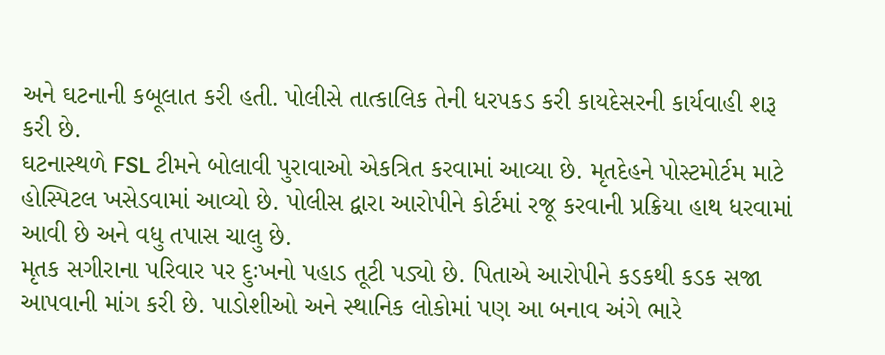અને ઘટનાની કબૂલાત કરી હતી. પોલીસે તાત્કાલિક તેની ધરપકડ કરી કાયદેસરની કાર્યવાહી શરૂ કરી છે.
ઘટનાસ્થળે FSL ટીમને બોલાવી પુરાવાઓ એકત્રિત કરવામાં આવ્યા છે. મૃતદેહને પોસ્ટમોર્ટમ માટે હોસ્પિટલ ખસેડવામાં આવ્યો છે. પોલીસ દ્વારા આરોપીને કોર્ટમાં રજૂ કરવાની પ્રક્રિયા હાથ ધરવામાં આવી છે અને વધુ તપાસ ચાલુ છે.
મૃતક સગીરાના પરિવાર પર દુઃખનો પહાડ તૂટી પડ્યો છે. પિતાએ આરોપીને કડકથી કડક સજા આપવાની માંગ કરી છે. પાડોશીઓ અને સ્થાનિક લોકોમાં પણ આ બનાવ અંગે ભારે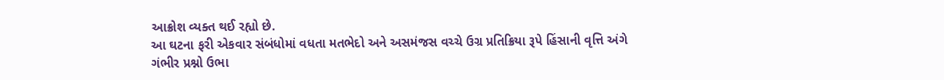આક્રોશ વ્યક્ત થઈ રહ્યો છે.
આ ઘટના ફરી એકવાર સંબંધોમાં વધતા મતભેદો અને અસમંજસ વચ્ચે ઉગ્ર પ્રતિક્રિયા રૂપે હિંસાની વૃત્તિ અંગે ગંભીર પ્રશ્નો ઉભા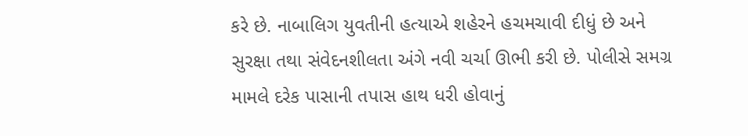કરે છે. નાબાલિગ યુવતીની હત્યાએ શહેરને હચમચાવી દીધું છે અને સુરક્ષા તથા સંવેદનશીલતા અંગે નવી ચર્ચા ઊભી કરી છે. પોલીસે સમગ્ર મામલે દરેક પાસાની તપાસ હાથ ધરી હોવાનું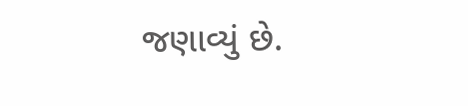જણાવ્યું છે.